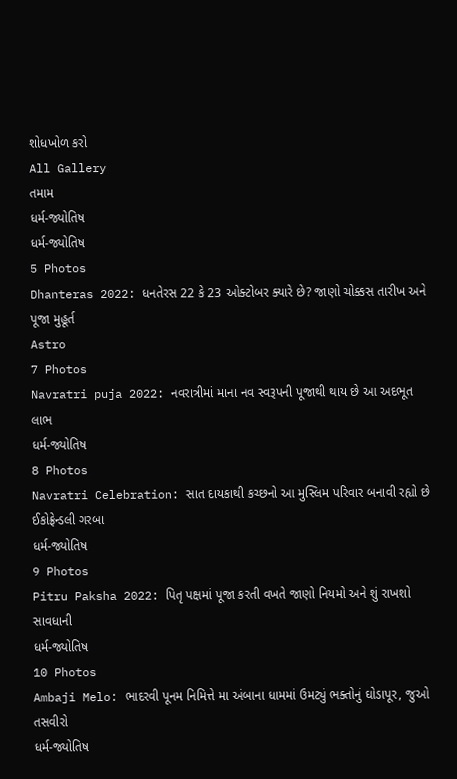શોધખોળ કરો
All Gallery
તમામ
ધર્મ-જ્યોતિષ
ધર્મ-જ્યોતિષ
5 Photos
Dhanteras 2022: ધનતેરસ 22 કે 23 ઓક્ટોબર ક્યારે છે? જાણો ચોક્કસ તારીખ અને પૂજા મુહૂર્ત
Astro
7 Photos
Navratri puja 2022: નવરાત્રીમાં માના નવ સ્વરૂપની પૂજાથી થાય છે આ અદભૂત લાભ
ધર્મ-જ્યોતિષ
8 Photos
Navratri Celebration: સાત દાયકાથી કચ્છનો આ મુસ્લિમ પરિવાર બનાવી રહ્યો છે ઈકોફ્રેન્ડલી ગરબા
ધર્મ-જ્યોતિષ
9 Photos
Pitru Paksha 2022: પિતૃ પક્ષમાં પૂજા કરતી વખતે જાણો નિયમો અને શું રાખશો સાવધાની
ધર્મ-જ્યોતિષ
10 Photos
Ambaji Melo: ભાદરવી પૂનમ નિમિત્તે મા અંબાના ધામમાં ઉમટ્યું ભક્તોનું ઘોડાપૂર, જુઓ તસવીરો
ધર્મ-જ્યોતિષ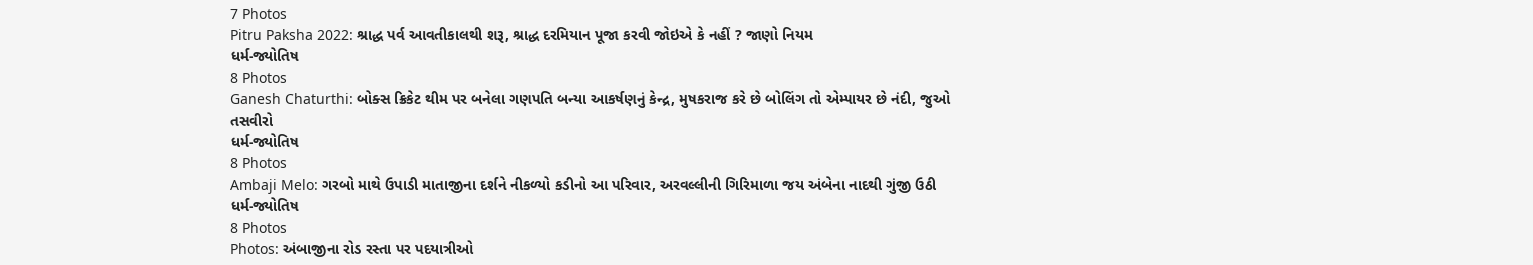7 Photos
Pitru Paksha 2022: શ્રાદ્ધ પર્વ આવતીકાલથી શરૂ, શ્રાદ્ધ દરમિયાન પૂજા કરવી જોઇએ કે નહીં ? જાણો નિયમ
ધર્મ-જ્યોતિષ
8 Photos
Ganesh Chaturthi: બોક્સ ક્રિકેટ થીમ પર બનેલા ગણપતિ બન્યા આકર્ષણનું કેન્દ્ર, મુષકરાજ કરે છે બોલિંગ તો એમ્પાયર છે નંદી, જુઓ તસવીરો
ધર્મ-જ્યોતિષ
8 Photos
Ambaji Melo: ગરબો માથે ઉપાડી માતાજીના દર્શને નીકળ્યો કડીનો આ પરિવાર, અરવલ્લીની ગિરિમાળા જય અંબેના નાદથી ગુંજી ઉઠી
ધર્મ-જ્યોતિષ
8 Photos
Photos: અંબાજીના રોડ રસ્તા પર પદયાત્રીઓ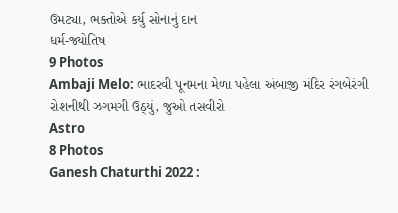ઉમટ્યા, ભક્તોએ કર્યુ સોનાનું દાન
ધર્મ-જ્યોતિષ
9 Photos
Ambaji Melo: ભાદરવી પૂનમના મેળા પહેલા અંબાજી મંદિર રંગબેરંગી રોશનીથી ઝગમગી ઉઠ્યું, જુઓ તસવીરો
Astro
8 Photos
Ganesh Chaturthi 2022 :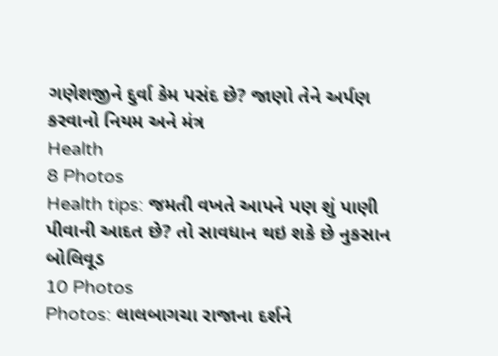ગણેશજીને દુર્વા કેમ પસંદ છે? જાણો તેને અર્પણ કરવાનો નિયમ અને મંત્ર
Health
8 Photos
Health tips: જમતી વખતે આપને પણ શું પાણી પીવાની આદત છે? તો સાવધાન થઇ શકે છે નુકસાન
બોલિવૂડ
10 Photos
Photos: લાલબાગચા રાજાના દર્શને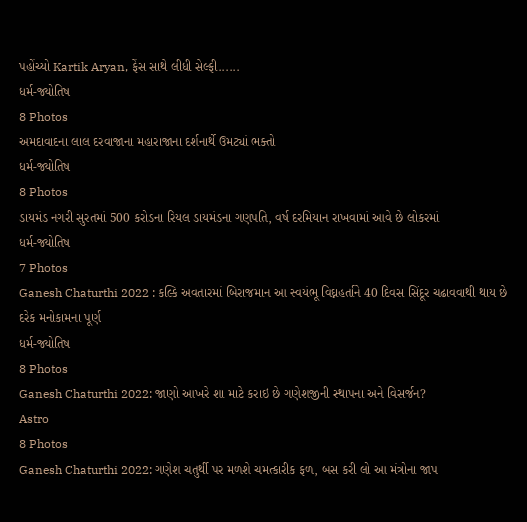પહોંચ્યો Kartik Aryan, ફેંસ સાથે લીધી સેલ્ફી......
ધર્મ-જ્યોતિષ
8 Photos
અમદાવાદના લાલ દરવાજાના મહારાજાના દર્શનાર્થે ઉમટ્યાં ભક્તો
ધર્મ-જ્યોતિષ
8 Photos
ડાયમંડ નગરી સુરતમાં 500 કરોડના રિયલ ડાયમંડના ગણપતિ, વર્ષ દરમિયાન રાખવામાં આવે છે લોકરમાં
ધર્મ-જ્યોતિષ
7 Photos
Ganesh Chaturthi 2022 : કલ્કિ અવતારમાં બિરાજમાન આ સ્વયંભૂ વિઘ્નહર્તાને 40 દિવસ સિંદૂર ચઢાવવાથી થાય છે દરેક મનોકામના પૂર્ણ
ધર્મ-જ્યોતિષ
8 Photos
Ganesh Chaturthi 2022: જાણો આખરે શા માટે કરાઇ છે ગણેશજીની સ્થાપના અને વિસર્જન?
Astro
8 Photos
Ganesh Chaturthi 2022: ગણેશ ચતુર્થી પર મળશે ચમત્કારીક ફળ, બસ કરી લો આ મંત્રોના જાપ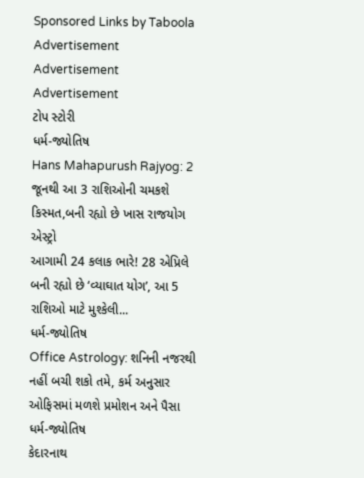Sponsored Links by Taboola
Advertisement
Advertisement
Advertisement
ટોપ સ્ટોરી
ધર્મ-જ્યોતિષ
Hans Mahapurush Rajyog: 2 જૂનથી આ 3 રાશિઓની ચમકશે કિસ્મત,બની રહ્યો છે ખાસ રાજયોગ
એસ્ટ્રો
આગામી 24 કલાક ભારે! 28 એપ્રિલે બની રહ્યો છે ‘વ્યાઘાત યોગ’, આ 5 રાશિઓ માટે મુશ્કેલી...
ધર્મ-જ્યોતિષ
Office Astrology: શનિની નજરથી નહીં બચી શકો તમે, કર્મ અનુસાર ઓફિસમાં મળશે પ્રમોશન અને પૈસા
ધર્મ-જ્યોતિષ
કેદારનાથ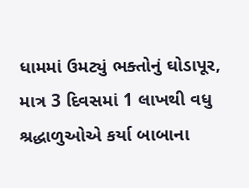ધામમાં ઉમટ્યું ભક્તોનું ઘોડાપૂર, માત્ર 3 દિવસમાં 1 લાખથી વધુ શ્રદ્ધાળુઓએ કર્યા બાબાના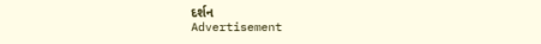દર્શન
Advertisement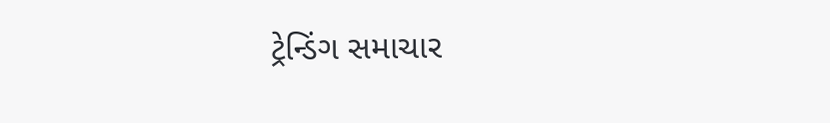ટ્રેન્ડિંગ સમાચાર